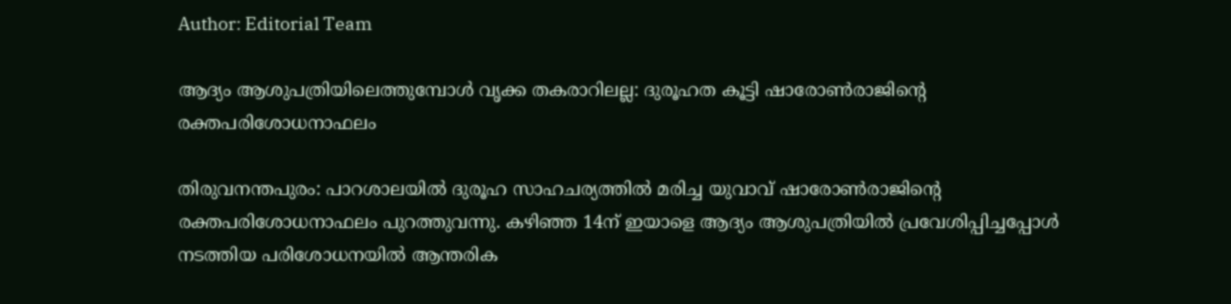Author: Editorial Team

ആദ്യം ആശുപത്രിയിലെത്തുമ്പോള്‍ വൃക്ക തകരാറിലല്ല: ദുരൂഹത കൂട്ടി ഷാരോൺരാജിന്‍റെ രക്തപരിശോധനാഫലം

തിരുവനന്തപുരം: പാറശാലയില്‍ ദുരൂഹ സാഹചര്യത്തില്‍ മരിച്ച യുവാവ് ഷാരോണ്‍രാജിന്‍റെ രക്തപരിശോധനാഫലം പുറത്തുവന്നു. കഴിഞ്ഞ 14ന് ഇയാളെ ആദ്യം ആശുപത്രിയില്‍ പ്രവേശിപ്പിച്ചപ്പോള്‍ നടത്തിയ പരിശോധനയില്‍ ആന്തരിക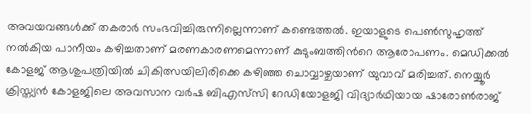അവയവങ്ങള്‍ക്ക് തകരാര്‍ സംഭവിച്ചിരുന്നില്ലെന്നാണ് കണ്ടെത്തല്‍. ഇയാളുടെ പെണ്‍സുഹൃത്ത് നല്‍കിയ പാനീയം കഴിച്ചതാണ് മരണകാരണമെന്നാണ് കുടുംബത്തിന്‍റെ ആരോപണം. മെഡിക്കല്‍ കോളജ് ആശുപത്രിയില്‍ ചികിത്സയിലിരിക്കെ കഴിഞ്ഞ ചൊവ്വാഴ്ചയാണ് യുവാവ് മരിച്ചത്. നെയ്യൂര്‍ ക്രിസ്ത്യന്‍ കോളജിലെ അവസാന വര്‍ഷ ബിഎസ്‌സി റേഡിയോളജി വിദ്യാര്‍ഥിയായ ഷാരോണ്‍രാജ്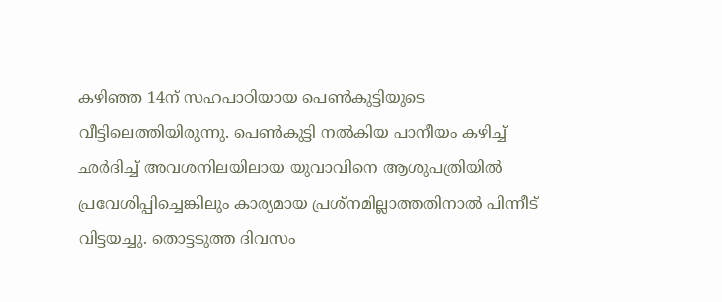കഴിഞ്ഞ 14ന് സഹപാഠിയായ പെണ്‍കുട്ടിയുടെ വീട്ടിലെത്തിയിരുന്നു. പെണ്‍കുട്ടി നല്‍കിയ പാനീയം കഴിച്ച് ഛര്‍ദിച്ച് അവശനിലയിലായ യുവാവിനെ ആശുപത്രിയില്‍ പ്രവേശിപ്പിച്ചെങ്കിലും കാര്യമായ പ്രശ്‌നമില്ലാത്തതിനാല്‍ പിന്നീട് വിട്ടയച്ചു. തൊട്ടടുത്ത ദിവസം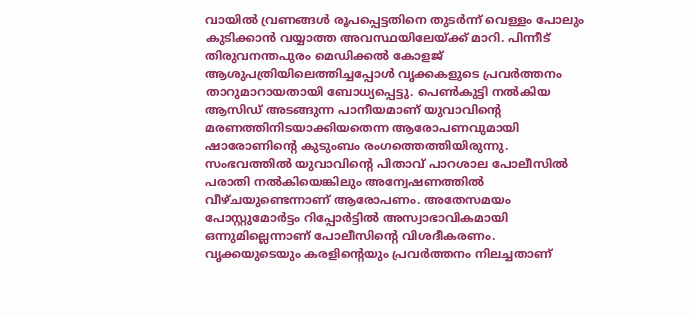വായില്‍ വ്രണങ്ങള്‍ രൂപപ്പെട്ടതിനെ തുടര്‍ന്ന് വെള്ളം പോലും കുടിക്കാന്‍ വയ്യാത്ത അവസ്ഥയിലേയ്ക്ക് മാറി. പിന്നീട് തിരുവനന്തപുരം മെഡിക്കല്‍ കോളജ് ആശുപത്രിയിലെത്തിച്ചപ്പോള്‍ വൃക്കകളുടെ പ്രവര്‍ത്തനം താറുമാറായതായി ബോധ്യപ്പെട്ടു. പെണ്‍കുട്ടി നല്‍കിയ ആസിഡ് അടങ്ങുന്ന പാനീയമാണ് യുവാവിന്‍റെ മരണത്തിനിടയാക്കിയതെന്ന ആരോപണവുമായി ഷാരോണിന്‍റെ കുടുംബം രംഗത്തെത്തിയിരുന്നു. സംഭവത്തില്‍ യുവാവിന്‍റെ പിതാവ് പാറശാല പോലീസില്‍ പരാതി നല്‍കിയെങ്കിലും അന്വേഷണത്തില്‍ വീഴ്ചയുണ്ടെന്നാണ് ആരോപണം. അതേസമയം പോസ്റ്റുമോര്‍ട്ടം റിപ്പോര്‍ട്ടില്‍ അസ്വാഭാവികമായി ഒന്നുമില്ലെന്നാണ് പോലീസിന്‍റെ വിശദീകരണം. വൃക്കയുടെയും കരളിന്‍റെയും പ്രവര്‍ത്തനം നിലച്ചതാണ്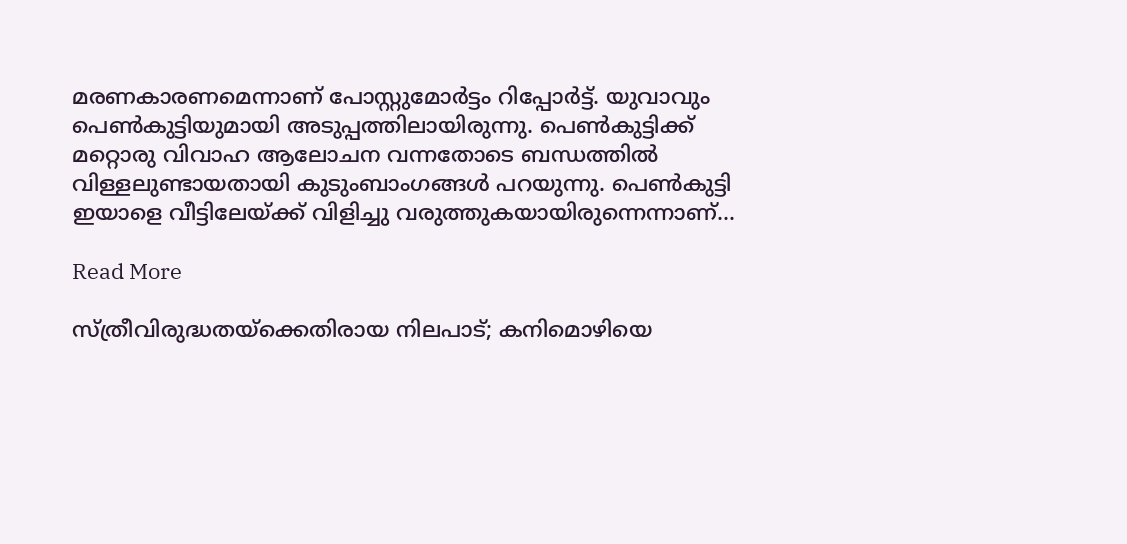മരണകാരണമെന്നാണ് പോസ്റ്റുമോര്‍ട്ടം റിപ്പോര്‍ട്ട്. യുവാവും പെണ്‍കുട്ടിയുമായി അടുപ്പത്തിലായിരുന്നു. പെണ്‍കുട്ടിക്ക് മറ്റൊരു വിവാഹ ആലോചന വന്നതോടെ ബന്ധത്തില്‍ വിള്ളലുണ്ടായതായി കുടുംബാംഗങ്ങള്‍ പറയുന്നു. പെണ്‍കുട്ടി ഇയാളെ വീട്ടിലേയ്ക്ക് വിളിച്ചു വരുത്തുകയായിരുന്നെന്നാണ്...

Read More

സ്ത്രീവിരുദ്ധതയ്ക്കെതിരായ നിലപാട്; കനിമൊഴിയെ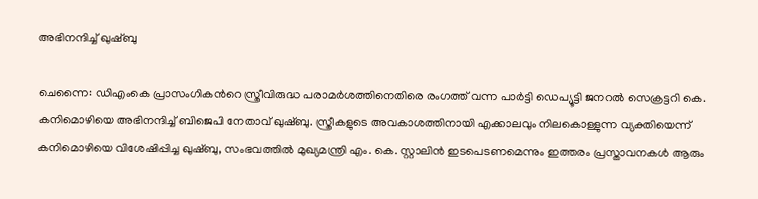അഭിനന്ദിച്ച് ഖുഷ്ബു

ചെന്നൈ: ഡിഎംകെ പ്രാസംഗികന്‍റെ സ്ത്രീവിരുദ്ധ പരാമർശത്തിനെതിരെ രംഗത്ത് വന്ന പാർട്ടി ഡെപ്യൂട്ടി ജനറൽ സെക്രട്ടറി കെ. കനിമൊഴിയെ അഭിനന്ദിച്ച് ബിജെപി നേതാവ് ഖുഷ്ബു. സ്ത്രീകളുടെ അവകാശത്തിനായി എക്കാലവും നിലകൊ‌‌‌ള്ളുന്ന വ്യക്തിയെന്ന് കനിമൊഴിയെ വിശേഷിപ്പിച്ച ഖുഷ്ബു, സംഭവത്തിൽ മുഖ്യമന്ത്രി എം. കെ. സ്റ്റാലിൻ ഇടപെടണമെന്നും ഇത്തരം പ്രസ്താവനകൾ ആരും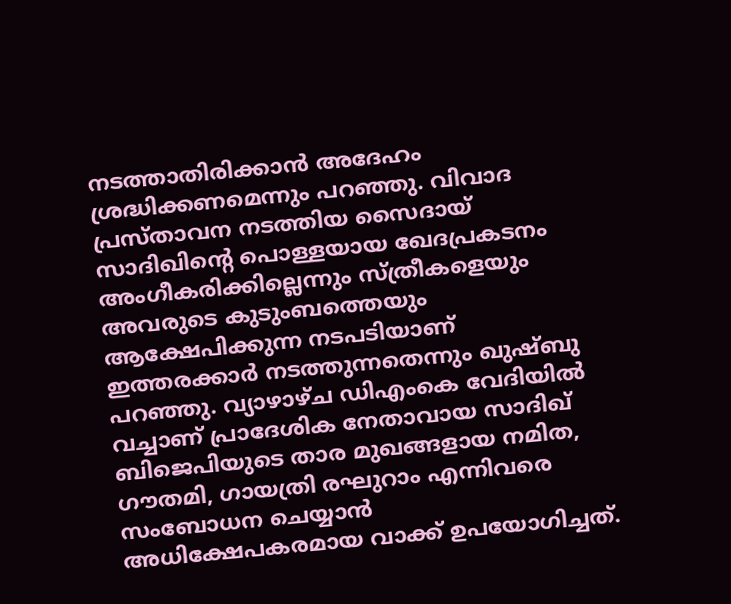നടത്താതിരിക്കാൻ അദേഹം ശ്രദ്ധിക്കണമെന്നും പറഞ്ഞു. വിവാദ പ്രസ്താവന നടത്തിയ സൈദായ് സാദിഖിന്‍റെ പൊള്ളയായ ഖേദപ്രകടനം അംഗീകരിക്കില്ലെന്നും സ്ത്രീകളെയും അവരുടെ കുടുംബത്തെയും ആക്ഷേപിക്കുന്ന നടപടിയാണ് ഇത്തരക്കാർ നടത്തുന്നതെന്നും ഖുഷ്ബു പറഞ്ഞു. വ്യാഴാഴ്ച ഡിഎംകെ വേദിയിൽ വച്ചാണ് പ്രാദേശിക നേതാവായ സാദിഖ് ബിജെപിയുടെ താര മുഖങ്ങളായ നമിത, ഗൗതമി, ഗായത്രി രഘുറാം എന്നിവരെ സംബോധന ചെയ്യാൻ അധിക്ഷേപകരമായ വാക്ക് ഉപയോഗിച്ചത്.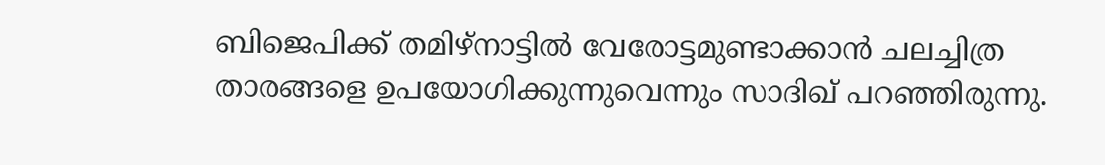ബിജെപിക്ക് തമിഴ്നാട്ടിൽ വേരോട്ടമുണ്ടാക്കാൻ ചലച്ചിത്ര താരങ്ങളെ ഉപയോഗിക്കുന്നുവെന്നും സാദിഖ് പറഞ്ഞിരുന്നു.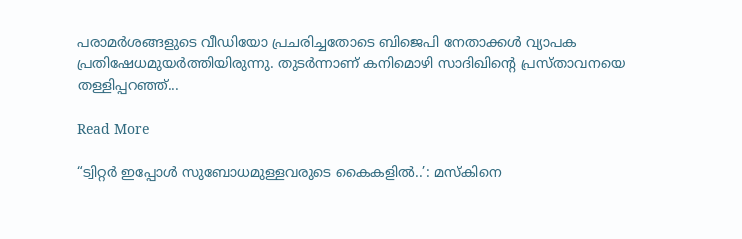പരാമർശങ്ങളുടെ വീഡിയോ പ്രചരിച്ചതോടെ ബിജെപി നേതാക്കൾ വ്യാപക പ്രതിഷേധമുയർത്തിയിരുന്നു. തുടർന്നാണ് കനിമൊഴി സാദിഖിന്‍റെ പ്രസ്താവനയെ തള്ളിപ്പറഞ്ഞ്...

Read More

“ട്വിറ്റർ ഇപ്പോൾ സുബോധമുള്ളവരുടെ കൈകളിൽ..’: മസ്കിനെ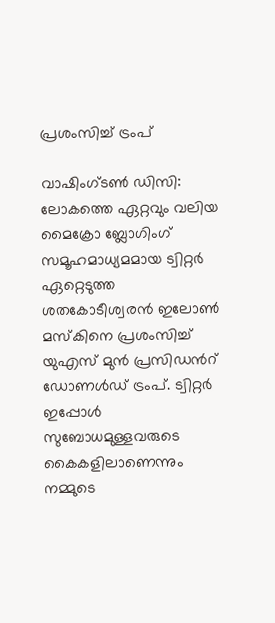പ്രശംസിച്ച് ട്രംപ്

വാഷിംഗ്ടൺ ഡിസി: ലോകത്തെ ഏറ്റവും വലിയ മൈക്രോ ബ്ലോഗിംഗ് സമൂഹമാധ്യമമായ ട്വിറ്റർ ഏറ്റെടുത്ത ശതകോടീശ്വരൻ ഇലോൺ മസ്കിനെ പ്രശംസിച്ച് യുഎസ് മുൻ പ്രസിഡന്‍റ് ഡോണൾഡ് ട്രംപ്. ട്വിറ്റർ ഇപ്പോൾ സുബോധമുള്ളവരുടെ കൈകളിലാണെന്നും നമ്മുടെ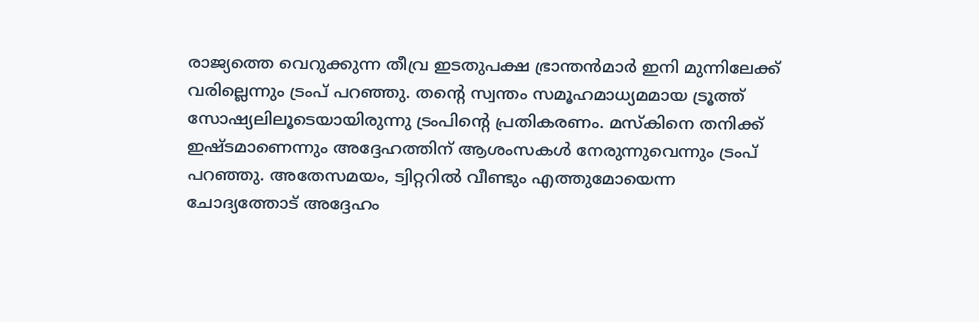രാജ്യത്തെ വെറുക്കുന്ന തീവ്ര ഇടതുപക്ഷ ഭ്രാന്തൻമാർ ഇനി മുന്നിലേക്ക് വരില്ലെന്നും ട്രംപ് പറഞ്ഞു. തന്‍റെ സ്വന്തം സമൂഹമാധ്യമമായ ട്രൂത്ത് സോഷ്യലിലൂടെയായിരുന്നു ട്രംപിന്‍റെ പ്രതികരണം. മസ്കിനെ തനിക്ക് ഇഷ്ടമാണെന്നും അദ്ദേഹത്തിന് ആശംസകൾ നേരുന്നുവെന്നും ട്രംപ് പറഞ്ഞു. അതേസമയം, ട്വിറ്ററിൽ വീണ്ടും എത്തുമോയെന്ന ചോദ്യത്തോട് അദ്ദേഹം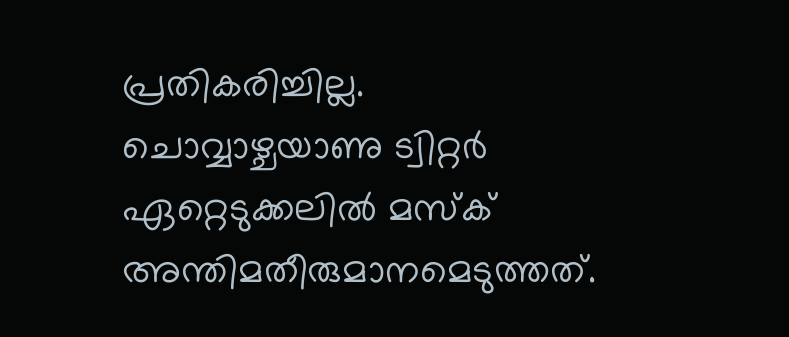പ്രതികരിച്ചില്ല. ചൊവ്വാഴ്ചയാണു ട്വിറ്റർ ഏറ്റെടുക്കലിൽ മസ്ക് അന്തിമതീരുമാനമെടുത്തത്.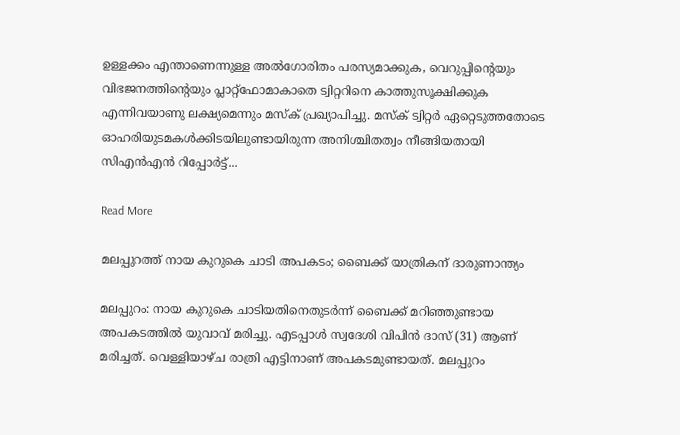ഉള്ളക്കം എന്താണെന്നുള്ള അൽഗോരിതം പരസ്യമാക്കുക, വെറുപ്പിന്‍റെയും വിഭജനത്തിന്‍റെയും പ്ലാറ്റ്ഫോമാകാതെ ട്വിറ്ററിനെ കാത്തുസൂക്ഷിക്കുക എന്നിവയാണു ലക്ഷ്യമെന്നും മസ്ക് പ്രഖ്യാപിച്ചു. മസ്ക് ട്വിറ്റർ ഏറ്റെടുത്തതോടെ ഓഹരിയുടമകൾക്കിടയിലുണ്ടായിരുന്ന അനിശ്ചിതത്വം നീങ്ങിയതായി സിഎൻഎൻ റിപ്പോർട്ട്...

Read More

മലപ്പുറത്ത് നായ കുറുകെ ചാടി അപകടം; ബൈക്ക് യാത്രികന് ദാരുണാന്ത്യം

മലപ്പുറം: നായ കുറുകെ ചാടിയതിനെതുടര്‍ന്ന് ബൈക്ക് മറിഞ്ഞുണ്ടായ അപകടത്തില്‍ യുവാവ് മരിച്ചു. എടപ്പാള്‍ സ്വദേശി വിപിന്‍ ദാസ് (31) ആണ് മരിച്ചത്. വെള്ളിയാഴ്ച രാത്രി എട്ടിനാണ് അപകടമുണ്ടായത്. മലപ്പുറം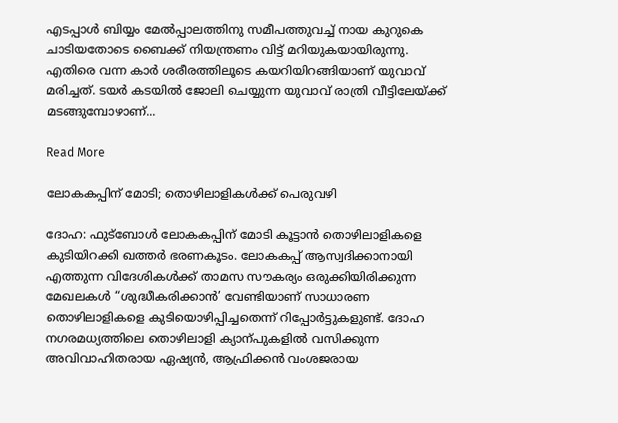എടപ്പാള്‍ ബിയ്യം മേല്‍പ്പാലത്തിനു സമീപത്തുവച്ച് നായ കുറുകെ ചാടിയതോടെ ബൈക്ക് നിയന്ത്രണം വിട്ട് മറിയുകയായിരുന്നു. എതിരെ വന്ന കാര്‍ ശരീരത്തിലൂടെ കയറിയിറങ്ങിയാണ് യുവാവ് മരിച്ചത്. ടയര്‍ കടയില്‍ ജോലി ചെയ്യുന്ന യുവാവ് രാത്രി വീട്ടിലേയ്ക്ക് മടങ്ങുമ്പോഴാണ്...

Read More

ലോകകപ്പിന് മോടി; തൊഴിലാളികൾക്ക് പെരുവഴി

ദോഹ: ഫുട്ബോൾ ലോകകപ്പിന് മോടി കൂട്ടാൻ തൊഴിലാളികളെ കുടിയിറക്കി ഖത്തർ ഭരണകൂടം. ലോകകപ്പ് ആസ്വദിക്കാനായി എത്തുന്ന വിദേശികൾക്ക് താമസ സൗകര്യം ഒരുക്കിയിരിക്കുന്ന മേഖലകൾ “ശുദ്ധീകരിക്കാൻ’ വേണ്ടിയാണ് സാധാരണ തൊഴിലാളികളെ കുടിയൊഴിപ്പിച്ചതെന്ന് റിപ്പോർട്ടുകളുണ്ട്. ദോഹ നഗരമധ്യത്തിലെ തൊഴിലാളി ക്യാന്പുകളിൽ വസിക്കുന്ന അവിവാഹിതരായ ഏഷ്യൻ, ആഫ്രിക്കൻ വംശജരായ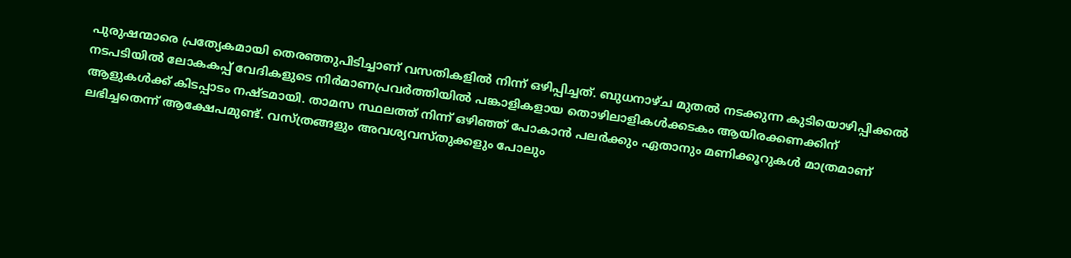പുരുഷന്മാരെ പ്രത്യേകമായി തെരഞ്ഞുപിടിച്ചാണ് വസതികളിൽ നിന്ന് ഒഴിപ്പിച്ചത്. ബുധനാഴ്ച മുതൽ നടക്കുന്ന കുടിയൊഴിപ്പിക്കൽ നടപടിയിൽ ലോകകപ്പ് വേദികളുടെ നിർമാണപ്രവർത്തിയിൽ പങ്കാളികളായ തൊഴിലാളികൾക്കടകം ആയിരക്കണക്കിന് ആളുകൾക്ക് കിടപ്പാടം നഷ്ടമാ‌‌യി. താമസ സ്ഥലത്ത് നിന്ന് ഒഴിഞ്ഞ് പോകാൻ പലർക്കും ഏതാനും മണിക്കൂറുകൾ മാത്രമാണ് ലഭിച്ചതെന്ന് ആക്ഷേപമുണ്ട്. വസ്ത്രങ്ങളും അവശ്യവസ്തുക്കളും പോലും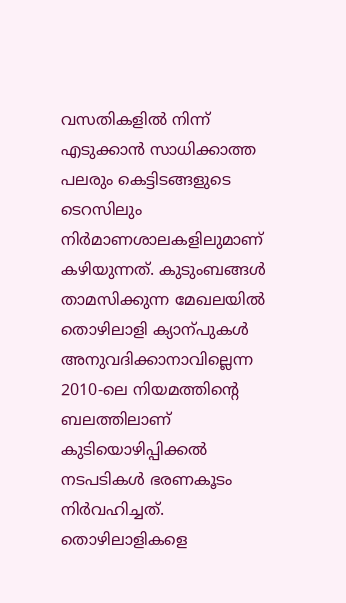വസതികളിൽ നിന്ന് എടുക്കാൻ സാധിക്കാത്ത പലരും കെട്ടിടങ്ങളുടെ ടെറസിലും നിർമാണശാലകളിലുമാണ് കഴിയുന്നത്. കുടുംബങ്ങൾ താമസിക്കുന്ന മേഖലയിൽ തൊഴിലാളി ക്യാന്പുകൾ അനുവദിക്കാനാവില്ലെന്ന 2010-ലെ നിയമത്തിന്‍റെ ബലത്തിലാണ് കുടിയൊഴിപ്പിക്കൽ നടപടികൾ ഭരണകൂടം നിർവഹിച്ചത്. തൊഴിലാളികളെ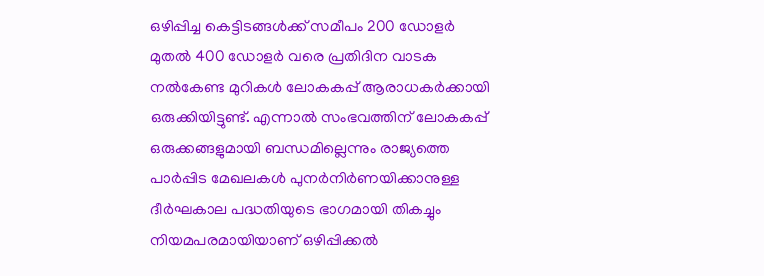ഒഴിപ്പിച്ച കെട്ടിടങ്ങൾക്ക് സമീപം 200 ഡോളർ മുതൽ 400 ഡോളർ വരെ പ്രതിദിന വാടക നൽകേണ്ട മുറികൾ ലോകകപ്പ് ആരാധകർക്കായി ഒരുക്കിയിട്ടുണ്ട്. എന്നാൽ സംഭവത്തിന് ലോകകപ്പ് ഒരുക്കങ്ങളുമായി ബന്ധമില്ലെന്നും രാജ്യത്തെ പാർപ്പിട മേഖലകൾ പുനർനിർണയിക്കാനുള്ള ദീർഘകാല പദ്ധതിയുടെ ഭാഗമായി തികച്ചും നിയമപരമായിയാണ് ഒഴിപ്പിക്കൽ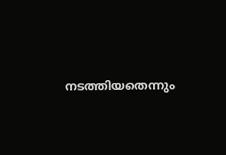നടത്തിയതെന്നും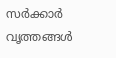സർക്കാർ വൃത്തങ്ങൾ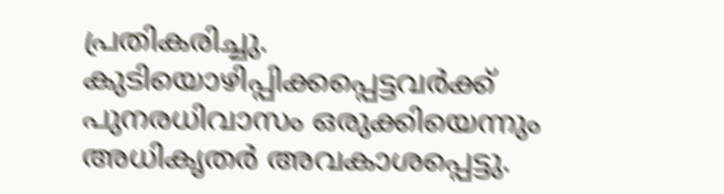പ്രതികരിച്ചു. കുടിയൊഴിപ്പിക്കപ്പെട്ടവർക്ക് പുനരധിവാസം ഒരുക്കിയെന്നും അധികൃതർ അവകാശപ്പെട്ടു.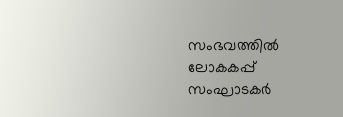സംഭവത്തിൽ ലോകകപ്പ് സംഘാടകർ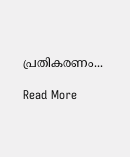പ്രതികരണം...

Read More